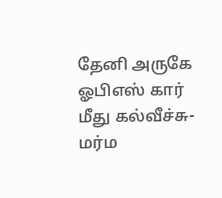தேனி அருகே ஓபிஎஸ் கார் மீது கல்வீச்சு- மர்ம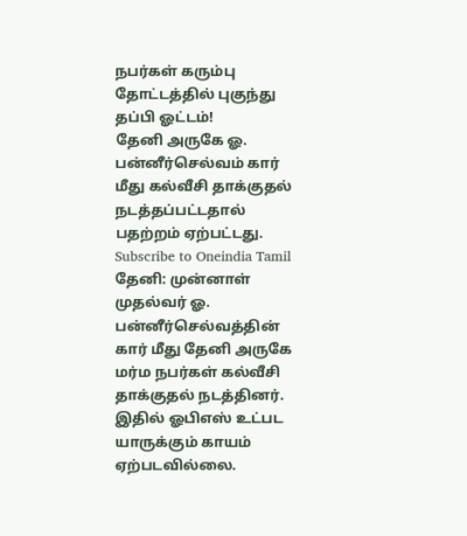நபர்கள் கரும்பு தோட்டத்தில் புகுந்து தப்பி ஓட்டம்!
தேனி அருகே ஓ. பன்னீர்செல்வம் கார் மீது கல்வீசி தாக்குதல் நடத்தப்பட்டதால் பதற்றம் ஏற்பட்டது.
Subscribe to Oneindia Tamil
தேனி: முன்னாள் முதல்வர் ஓ. பன்னீர்செல்வத்தின் கார் மீது தேனி அருகே மர்ம நபர்கள் கல்வீசி தாக்குதல் நடத்தினர். இதில் ஓபிஎஸ் உட்பட யாருக்கும் காயம் ஏற்படவில்லை.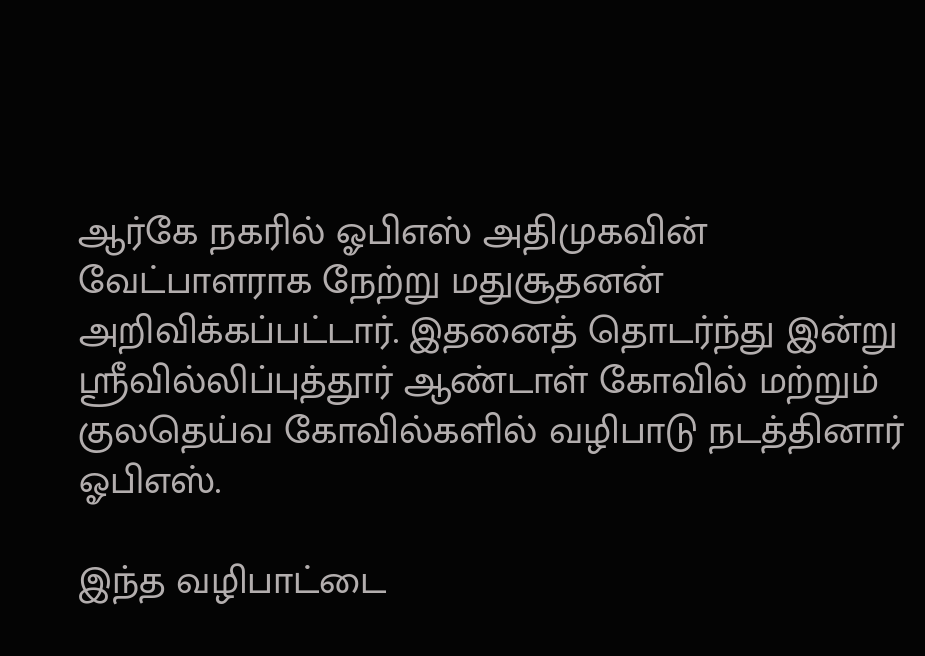ஆர்கே நகரில் ஓபிஎஸ் அதிமுகவின் வேட்பாளராக நேற்று மதுசூதனன் அறிவிக்கப்பட்டார். இதனைத் தொடர்ந்து இன்று ஸ்ரீவில்லிப்புத்தூர் ஆண்டாள் கோவில் மற்றும் குலதெய்வ கோவில்களில் வழிபாடு நடத்தினார் ஓபிஎஸ்.

இந்த வழிபாட்டை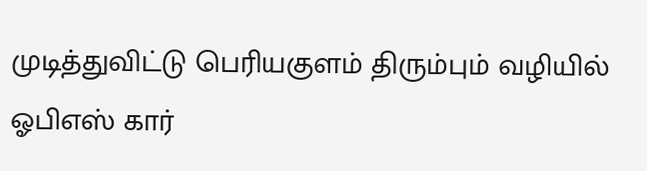முடித்துவிட்டு பெரியகுளம் திரும்பும் வழியில் ஓபிஎஸ் கார்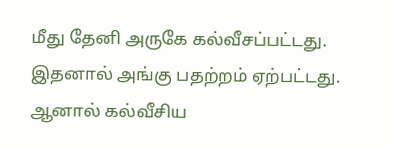மீது தேனி அருகே கல்வீசப்பட்டது. இதனால் அங்கு பதற்றம் ஏற்பட்டது.
ஆனால் கல்வீசிய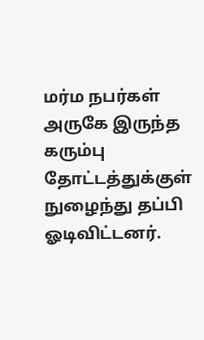மர்ம நபர்கள் அருகே இருந்த கரும்பு தோட்டத்துக்குள் நுழைந்து தப்பி ஓடிவிட்டனர்.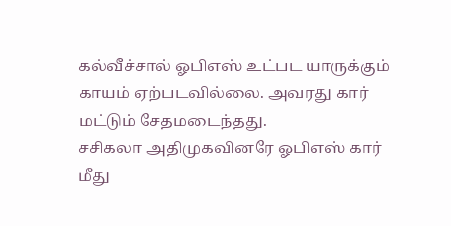கல்வீச்சால் ஓபிஎஸ் உட்பட யாருக்கும் காயம் ஏற்படவில்லை. அவரது கார் மட்டும் சேதமடைந்தது.
சசிகலா அதிமுகவினரே ஓபிஎஸ் கார் மீது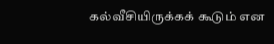கல்வீசியிருக்கக் கூடும் என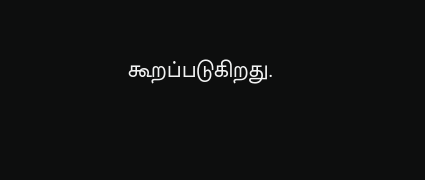கூறப்படுகிறது.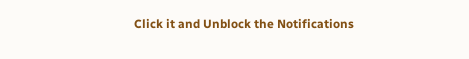Click it and Unblock the Notifications